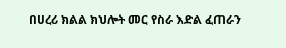በሀረሪ ክልል ክህሎት መር የስራ እድል ፈጠራን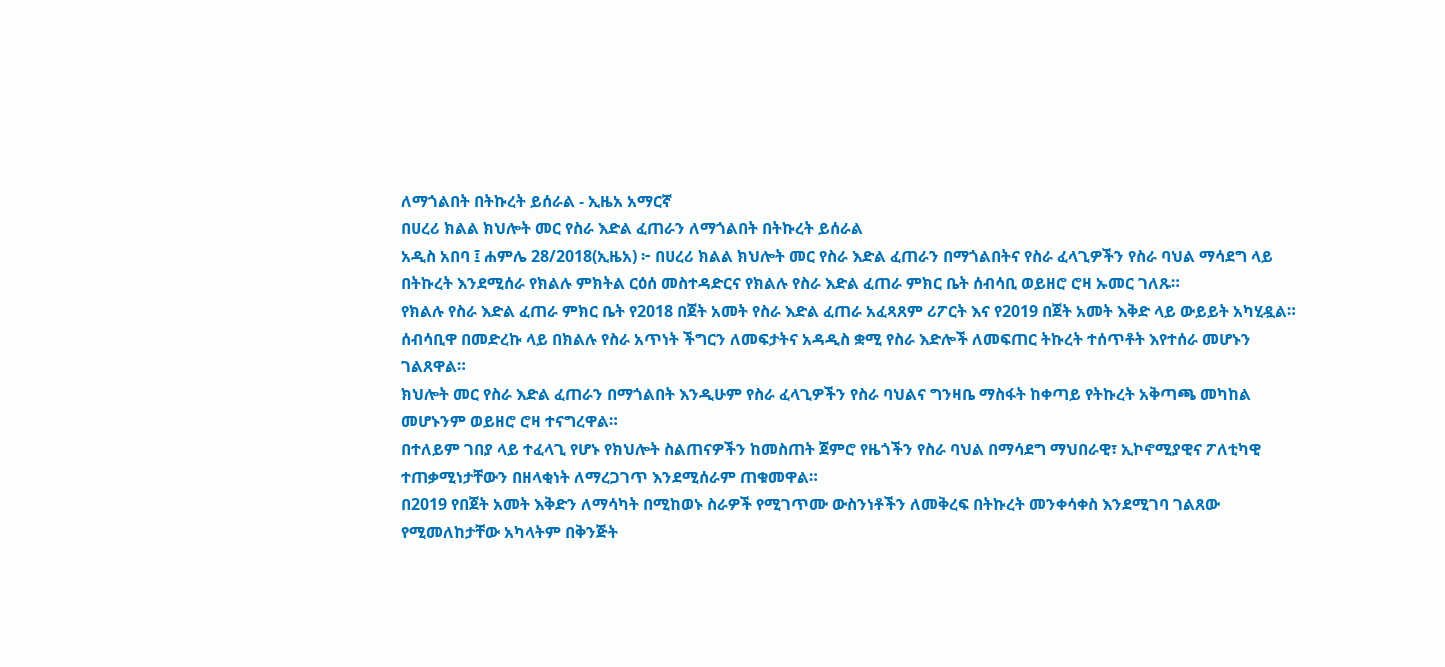ለማጎልበት በትኩረት ይሰራል - ኢዜአ አማርኛ
በሀረሪ ክልል ክህሎት መር የስራ እድል ፈጠራን ለማጎልበት በትኩረት ይሰራል
አዲስ አበባ ፤ ሐምሌ 28/2018(ኢዜአ) ፦ በሀረሪ ክልል ክህሎት መር የስራ እድል ፈጠራን በማጎልበትና የስራ ፈላጊዎችን የስራ ባህል ማሳደግ ላይ በትኩረት እንደሚሰራ የክልሉ ምክትል ርዕሰ መስተዳድርና የክልሉ የስራ እድል ፈጠራ ምክር ቤት ሰብሳቢ ወይዘሮ ሮዛ ኡመር ገለጹ።
የክልሉ የስራ እድል ፈጠራ ምክር ቤት የ2018 በጀት አመት የስራ እድል ፈጠራ አፈጻጸም ሪፖርት እና የ2019 በጀት አመት እቅድ ላይ ውይይት አካሂዷል።
ሰብሳቢዋ በመድረኩ ላይ በክልሉ የስራ አጥነት ችግርን ለመፍታትና አዳዲስ ቋሚ የስራ እድሎች ለመፍጠር ትኩረት ተሰጥቶት እየተሰራ መሆኑን ገልጸዋል።
ክህሎት መር የስራ እድል ፈጠራን በማጎልበት እንዲሁም የስራ ፈላጊዎችን የስራ ባህልና ግንዛቤ ማስፋት ከቀጣይ የትኩረት አቅጣጫ መካከል መሆኑንም ወይዘሮ ሮዛ ተናግረዋል።
በተለይም ገበያ ላይ ተፈላጊ የሆኑ የክህሎት ስልጠናዎችን ከመስጠት ጀምሮ የዜጎችን የስራ ባህል በማሳደግ ማህበራዊ፣ ኢኮኖሚያዊና ፖለቲካዊ ተጠቃሚነታቸውን በዘላቂነት ለማረጋገጥ እንደሚሰራም ጠቁመዋል።
በ2019 የበጀት አመት እቅድን ለማሳካት በሚከወኑ ስራዎች የሚገጥሙ ውስንነቶችን ለመቅረፍ በትኩረት መንቀሳቀስ እንደሚገባ ገልጸው የሚመለከታቸው አካላትም በቅንጅት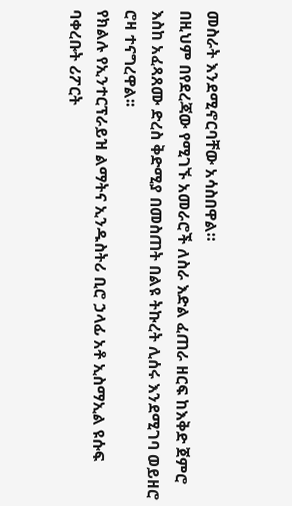መስራት እንደሚኖርባቸው አሳስበዋል።
በዚህም በየደረጃው የሚገኙ አመራሮች ለስራ እድል ፈጠራ ዘርፍ ከእቅድ ጀምሮ እስከ አፈጻጸሙ ድረስ ቅድሚያ በመስጠት በልዩ ትኩረት ሊሰሩ እንደሚገባ ወይዘሮ ሮዛ ተናግረዋል፡፡
የክልሉ የኢንተርፕራይዝ ልማትና ኢንዱስትሪ ቢሮ ኃላፊ አቶ ኢስማኢል ዩሱፍ ባቀረቡት ሪፖርት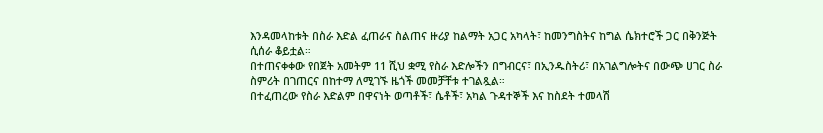እንዳመላከቱት በስራ እድል ፈጠራና ስልጠና ዙሪያ ከልማት አጋር አካላት፣ ከመንግስትና ከግል ሴክተሮች ጋር በቅንጅት ሲሰራ ቆይቷል።
በተጠናቀቀው የበጀት አመትም 11 ሺህ ቋሚ የስራ እድሎችን በግብርና፣ በኢንዱስትሪ፣ በአገልግሎትና በውጭ ሀገር ስራ ስምሪት በገጠርና በከተማ ለሚገኙ ዜጎች መመቻቸቱ ተገልጿል።
በተፈጠረው የስራ እድልም በዋናነት ወጣቶች፣ ሴቶች፣ አካል ጉዳተኞች እና ከስደት ተመላሽ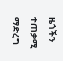ዜጎችን ተጠቃሚ ማድረግ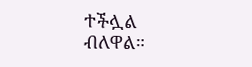ተችሏል ብለዋል።